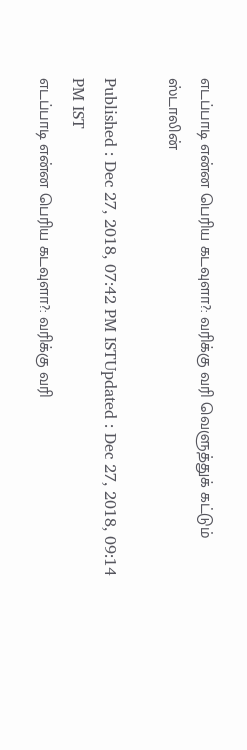எடப்பாடி என்ன பெரிய கடவுளா?: வரிக்கு வரி வெளுத்துக் கட்டும் ஸ்டாலின்

Published : Dec 27, 2018, 07:42 PM ISTUpdated : Dec 27, 2018, 09:14 PM IST
எடப்பாடி என்ன பெரிய கடவுளா?: வரிக்கு வரி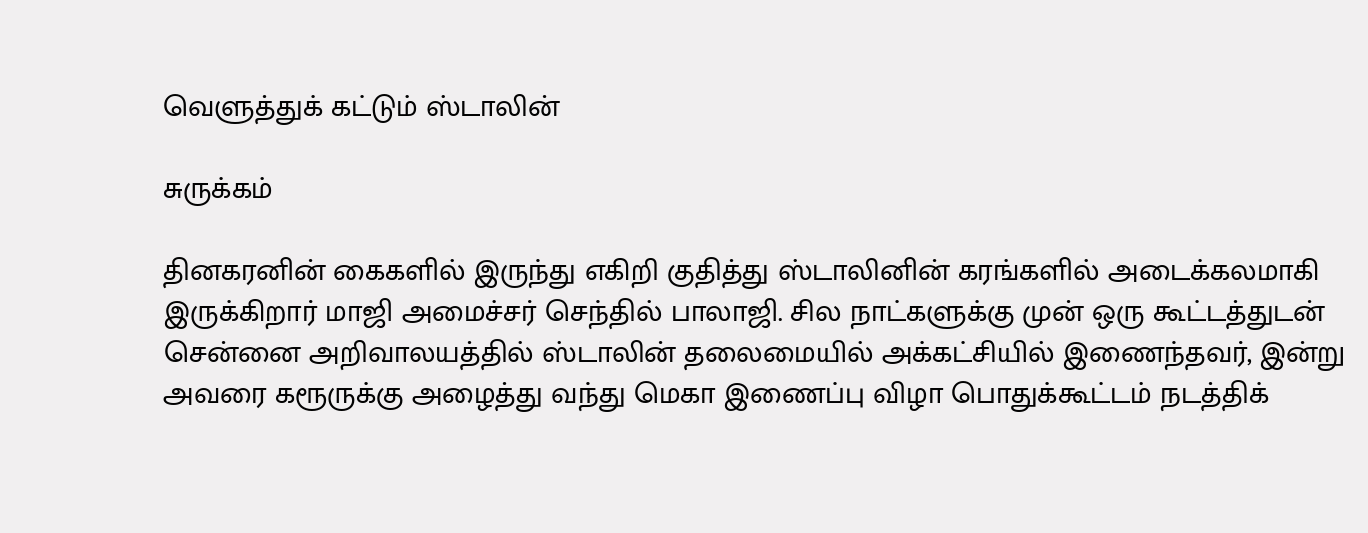வெளுத்துக் கட்டும் ஸ்டாலின்

சுருக்கம்

தினகரனின் கைகளில் இருந்து எகிறி குதித்து ஸ்டாலினின் கரங்களில் அடைக்கலமாகி இருக்கிறார் மாஜி அமைச்சர் செந்தில் பாலாஜி. சில நாட்களுக்கு முன் ஒரு கூட்டத்துடன் சென்னை அறிவாலயத்தில் ஸ்டாலின் தலைமையில் அக்கட்சியில் இணைந்தவர், இன்று அவரை கரூருக்கு அழைத்து வந்து மெகா இணைப்பு விழா பொதுக்கூட்டம் நடத்திக்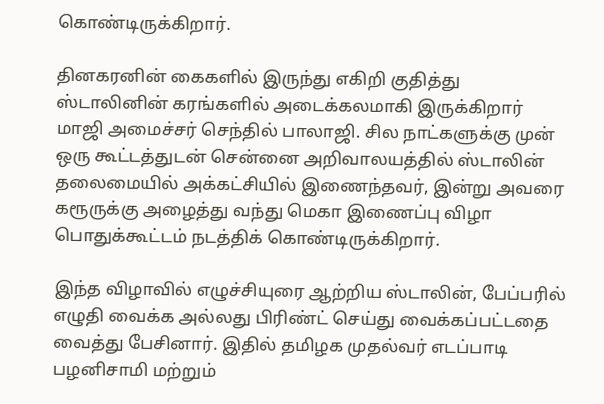கொண்டிருக்கிறார்.

தினகரனின் கைகளில் இருந்து எகிறி குதித்து ஸ்டாலினின் கரங்களில் அடைக்கலமாகி இருக்கிறார் மாஜி அமைச்சர் செந்தில் பாலாஜி. சில நாட்களுக்கு முன் ஒரு கூட்டத்துடன் சென்னை அறிவாலயத்தில் ஸ்டாலின் தலைமையில் அக்கட்சியில் இணைந்தவர், இன்று அவரை கரூருக்கு அழைத்து வந்து மெகா இணைப்பு விழா பொதுக்கூட்டம் நடத்திக் கொண்டிருக்கிறார்.

இந்த விழாவில் எழுச்சியுரை ஆற்றிய ஸ்டாலின், பேப்பரில் எழுதி வைக்க அல்லது பிரிண்ட் செய்து வைக்கப்பட்டதை வைத்து பேசினார். இதில் தமிழக முதல்வர் எடப்பாடி பழனிசாமி மற்றும்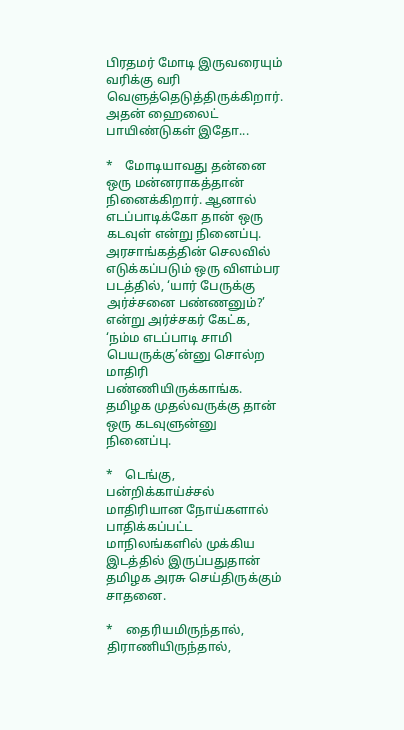பிரதமர் மோடி இருவரையும் வரிக்கு வரி வெளுத்தெடுத்திருக்கிறார். அதன் ஹைலைட் பாயிண்டுகள் இதோ...

*    மோடியாவது தன்னை ஒரு மன்னராகத்தான் நினைக்கிறார். ஆனால் எடப்பாடிக்கோ தான் ஒரு கடவுள் என்று நினைப்பு. அரசாங்கத்தின் செலவில் எடுக்கப்படும் ஒரு விளம்பர படத்தில், ‘யார் பேருக்கு அர்ச்சனை பண்ணனும்?’ என்று அர்ச்சகர் கேட்க, ‘நம்ம எடப்பாடி சாமி பெயருக்கு’ன்னு சொல்ற மாதிரி பண்ணியிருக்காங்க. தமிழக முதல்வருக்கு தான் ஒரு கடவுளுன்னு நினைப்பு.

*    டெங்கு, பன்றிக்காய்ச்சல் மாதிரியான நோய்களால் பாதிக்கப்பட்ட மாநிலங்களில் முக்கிய இடத்தில் இருப்பதுதான் தமிழக அரசு செய்திருக்கும் சாதனை.

*    தைரியமிருந்தால், திராணியிருந்தால்,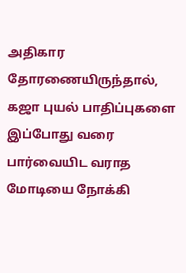அதிகார தோரணையிருந்தால், கஜா புயல் பாதிப்புகளை இப்போது வரை பார்வையிட வராத மோடியை நோக்கி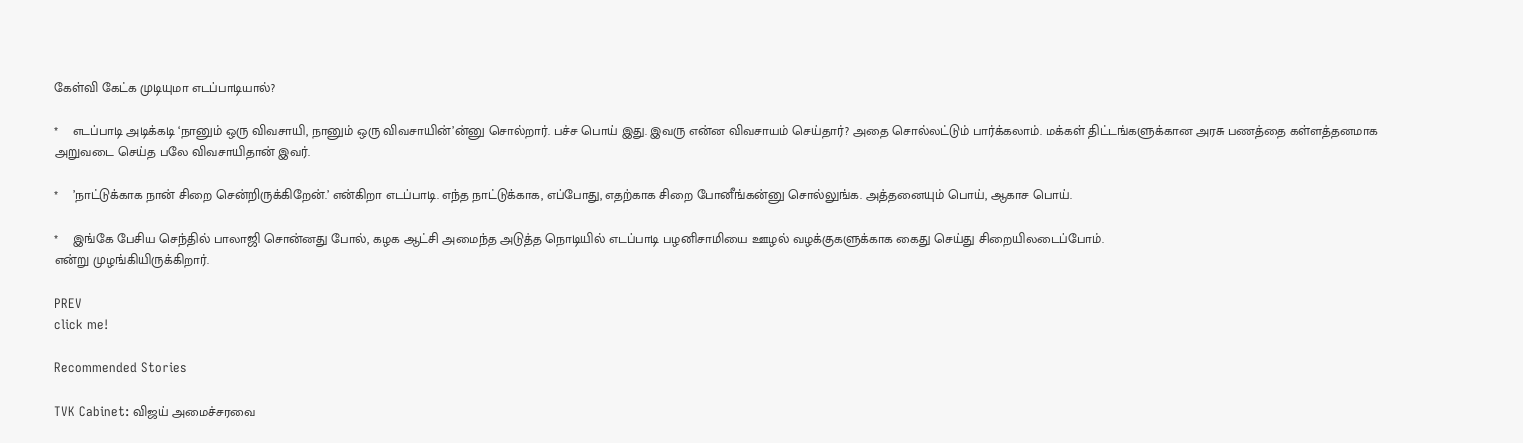கேள்வி கேட்க முடியுமா எடப்பாடியால்?

*    எடப்பாடி அடிக்கடி ‘நானும் ஒரு விவசாயி, நானும் ஒரு விவசாயின்’ன்னு சொல்றார். பச்ச பொய் இது. இவரு என்ன விவசாயம் செய்தார்? அதை சொல்லட்டும் பார்க்கலாம். மக்கள் திட்டங்களுக்கான அரசு பணத்தை கள்ளத்தனமாக அறுவடை செய்த பலே விவசாயிதான் இவர்.

*    ’நாட்டுக்காக நான் சிறை சென்றிருக்கிறேன்.’ என்கிறா எடப்பாடி. எந்த நாட்டுக்காக, எப்போது, எதற்காக சிறை போனீங்கன்னு சொல்லுங்க. அத்தனையும் பொய், ஆகாச பொய்.

*    இங்கே பேசிய செந்தில் பாலாஜி சொன்னது போல், கழக ஆட்சி அமைந்த அடுத்த நொடியில் எடப்பாடி பழனிசாமியை ஊழல் வழக்குகளுக்காக கைது செய்து சிறையிலடைப்போம்.
என்று முழங்கியிருக்கிறார்.

PREV
click me!

Recommended Stories

TVK Cabinet: விஜய் அமைச்சரவை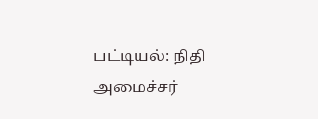பட்டியல்: நிதி அமைச்சர்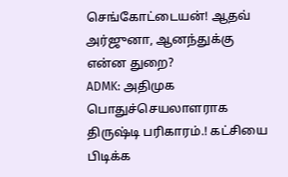செங்கோட்டையன்! ஆதவ் அர்ஜுனா, ஆனந்துக்கு என்ன துறை?
ADMK: அதிமுக பொதுச்செயலாளராக திருஷ்டி பரிகாரம்.! கட்சியை பிடிக்க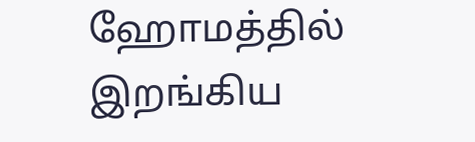ஹோமத்தில் இறங்கிய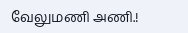வேலுமணி அணி.!